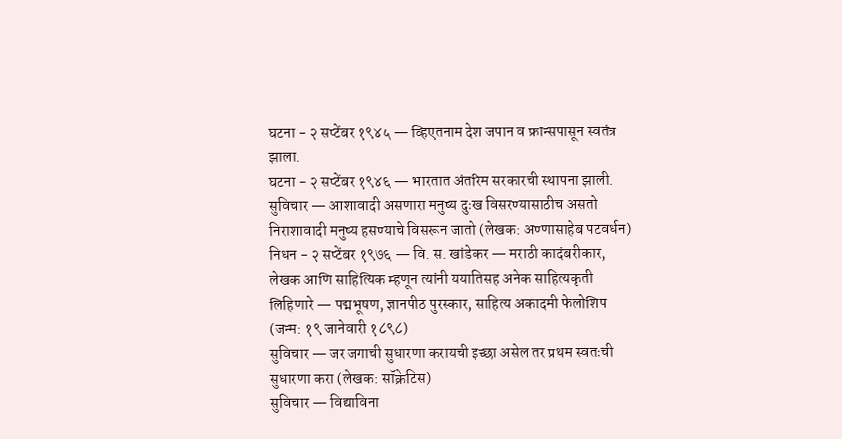घटना - २ सप्टेंबर १९४५ — व्हिएतनाम देश जपान व फ्रान्सपासून स्वतंत्र झाला.
घटना - २ सप्टेंबर १९४६ — भारतात अंतरिम सरकारची स्थापना झाली.
सुविचार — आशावादी असणारा मनुष्य दुःख विसरण्यासाठीच असतो निराशावादी मनुष्य हसण्याचे विसरून जातो (लेखक: अण्णासाहेब पटवर्धन)
निधन - २ सप्टेंबर १९७६ — वि. स. खांडेकर — मराठी कादंबरीकार, लेखक आणि साहित्यिक म्हणून त्यांनी ययातिसह अनेक साहित्यकृती लिहिणारे — पद्मभूषण, ज्ञानपीठ पुरस्कार, साहित्य अकादमी फेलोशिप (जन्म: १९ जानेवारी १८९८)
सुविचार — जर जगाची सुधारणा करायची इच्छा असेल तर प्रथम स्वतःची सुधारणा करा (लेखक: सॉक्रेटिस)
सुविचार — विद्याविना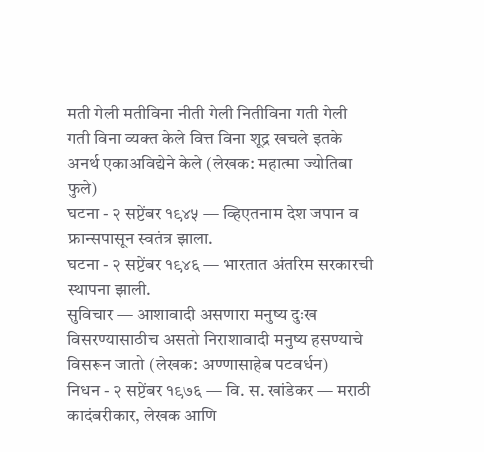मती गेली मतीविना नीती गेली नितीविना गती गेली गती विना व्यक्त केले वित्त विना शूद्र खचले इतके अनर्थ एकाअविद्येने केले (लेखक: महात्मा ज्योतिबा फुले)
घटना - २ सप्टेंबर १९४५ — व्हिएतनाम देश जपान व फ्रान्सपासून स्वतंत्र झाला.
घटना - २ सप्टेंबर १९४६ — भारतात अंतरिम सरकारची स्थापना झाली.
सुविचार — आशावादी असणारा मनुष्य दुःख विसरण्यासाठीच असतो निराशावादी मनुष्य हसण्याचे विसरून जातो (लेखक: अण्णासाहेब पटवर्धन)
निधन - २ सप्टेंबर १९७६ — वि. स. खांडेकर — मराठी कादंबरीकार, लेखक आणि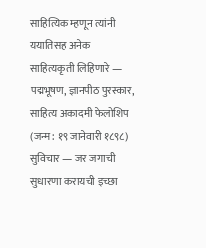साहित्यिक म्हणून त्यांनी ययातिसह अनेक साहित्यकृती लिहिणारे — पद्मभूषण, ज्ञानपीठ पुरस्कार, साहित्य अकादमी फेलोशिप (जन्म: १९ जानेवारी १८९८)
सुविचार — जर जगाची सुधारणा करायची इच्छा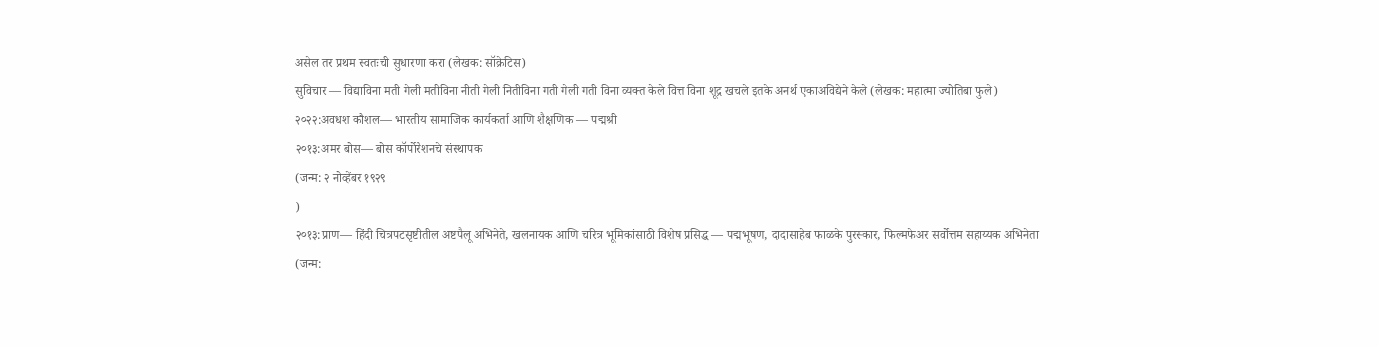असेल तर प्रथम स्वतःची सुधारणा करा (लेखक: सॉक्रेटिस)
सुविचार — विद्याविना मती गेली मतीविना नीती गेली नितीविना गती गेली गती विना व्यक्त केले वित्त विना शूद्र खचले इतके अनर्थ एकाअविद्येने केले (लेखक: महात्मा ज्योतिबा फुले)
२०२२:अवधश कौशल— भारतीय सामाजिक कार्यकर्ता आणि शैक्षणिक — पद्मश्री
२०१३:अमर बोस— बोस कॉर्पोरेशनचे संस्थापक
(जन्म: २ नोव्हेंबर १९२९
)
२०१३:प्राण— हिंदी चित्रपटसृष्टीतील अष्टपैलू अभिनेते, खलनायक आणि चरित्र भूमिकांसाठी विशेष प्रसिद्ध — पद्मभूषण, दादासाहेब फाळके पुरस्कार, फिल्मफेअर सर्वोत्तम सहाय्यक अभिनेता
(जन्म: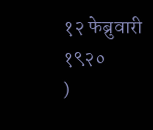१२ फेब्रुवारी १९२०
)